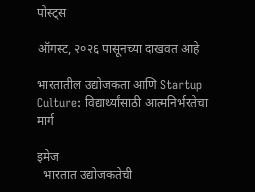पोस्ट्स

ऑगस्ट, २०२६ पासूनच्या दाखवत आहे

भारतातील उद्योजकता आणि Startup Culture: विद्यार्थ्यांसाठी आत्मनिर्भरतेचा मार्ग

इमेज
  भारतात उद्योजकतेची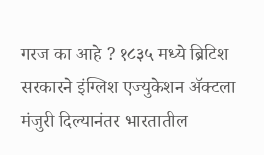गरज का आहे ? १८३५ मध्ये ब्रिटिश सरकारने इंग्लिश एज्युकेशन ॲक्टला मंजुरी दिल्यानंतर भारतातील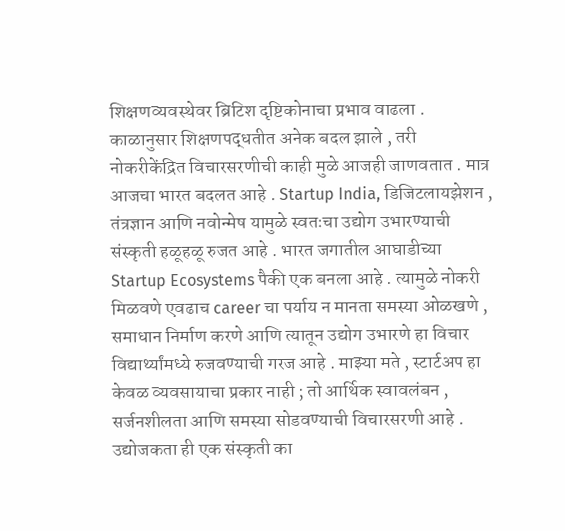शिक्षणव्यवस्थेवर ब्रिटिश दृष्टिकोनाचा प्रभाव वाढला . काळानुसार शिक्षणपद्धतीत अनेक बदल झाले , तरी नोकरीकेंद्रित विचारसरणीची काही मुळे आजही जाणवतात . मात्र आजचा भारत बदलत आहे . Startup India, डिजिटलायझेशन , तंत्रज्ञान आणि नवोन्मेष यामुळे स्वतःचा उद्योग उभारण्याची संस्कृती हळूहळू रुजत आहे . भारत जगातील आघाडीच्या Startup Ecosystems पैकी एक बनला आहे . त्यामुळे नोकरी मिळवणे एवढाच career चा पर्याय न मानता समस्या ओळखणे , समाधान निर्माण करणे आणि त्यातून उद्योग उभारणे हा विचार विद्यार्थ्यांमध्ये रुजवण्याची गरज आहे . माझ्या मते , स्टार्टअप हा केवळ व्यवसायाचा प्रकार नाही ; तो आर्थिक स्वावलंबन , सर्जनशीलता आणि समस्या सोडवण्याची विचारसरणी आहे . उद्योजकता ही एक संस्कृती का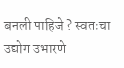बनली पाहिजे ? स्वतःचा उद्योग उभारणे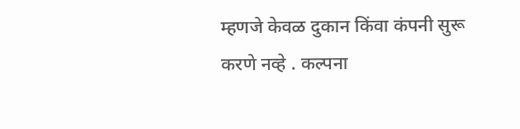म्हणजे केवळ दुकान किंवा कंपनी सुरू करणे नव्हे . कल्पना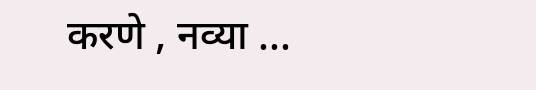करणे , नव्या ...